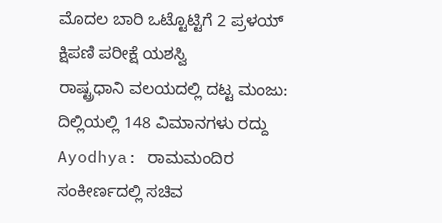ಮೊದಲ ಬಾರಿ ಒಟ್ಟೊಟ್ಟಿಗೆ 2 ಪ್ರಳಯ್ ಕ್ಷಿಪಣಿ ಪರೀಕ್ಷೆ ಯಶಸ್ವಿ
ರಾಷ್ಟ್ರಧಾನಿ ವಲಯದಲ್ಲಿ ದಟ್ಟ ಮಂಜು: ದಿಲ್ಲಿಯಲ್ಲಿ 148 ವಿಮಾನಗಳು ರದ್ದು
Ayodhya: ರಾಮಮಂದಿರ ಸಂಕೀರ್ಣದಲ್ಲಿ ಸಚಿವ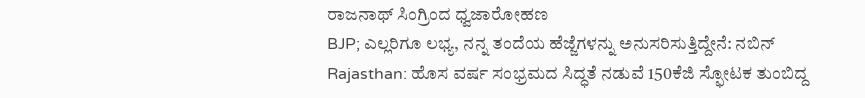ರಾಜನಾಥ್ ಸಿಂಗ್ರಿಂದ ಧ್ವಜಾರೋಹಣ
BJP; ಎಲ್ಲರಿಗೂ ಲಭ್ಯ, ನನ್ನ ತಂದೆಯ ಹೆಜ್ಜೆಗಳನ್ನು ಅನುಸರಿಸುತ್ತಿದ್ದೇನೆ: ನಬಿನ್
Rajasthan: ಹೊಸ ವರ್ಷ ಸಂಭ್ರಮದ ಸಿದ್ಧತೆ ನಡುವೆ 150ಕೆಜಿ ಸ್ಫೋಟಕ ತುಂಬಿದ್ದ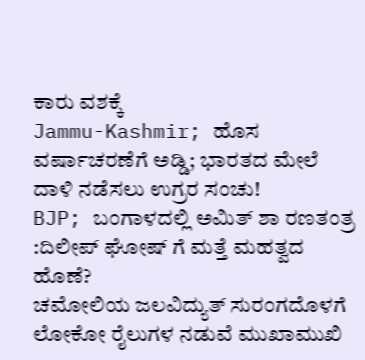ಕಾರು ವಶಕ್ಕೆ
Jammu-Kashmir; ಹೊಸ ವರ್ಷಾಚರಣೆಗೆ ಅಡ್ಡಿ; ಭಾರತದ ಮೇಲೆ ದಾಳಿ ನಡೆಸಲು ಉಗ್ರರ ಸಂಚು!
BJP; ಬಂಗಾಳದಲ್ಲಿ ಅಮಿತ್ ಶಾ ರಣತಂತ್ರ :ದಿಲೀಪ್ ಘೋಷ್ ಗೆ ಮತ್ತೆ ಮಹತ್ವದ ಹೊಣೆ?
ಚಮೋಲಿಯ ಜಲವಿದ್ಯುತ್ ಸುರಂಗದೊಳಗೆ ಲೋಕೋ ರೈಲುಗಳ ನಡುವೆ ಮುಖಾಮುಖಿ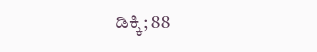ಡಿಕ್ಕಿ; 88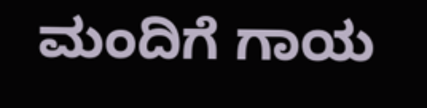ಮಂದಿಗೆ ಗಾಯ